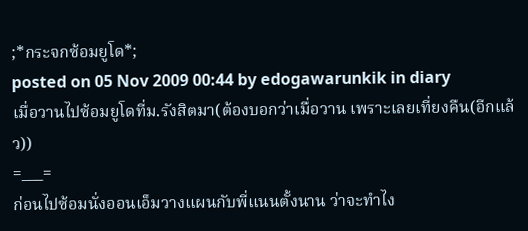;*กระจกซ้อมยูโด*;
posted on 05 Nov 2009 00:44 by edogawarunkik in diary
เมื่อวานไปซ้อมยูโดที่ม.รังสิตมา(ต้องบอกว่าเมื่อวาน เพราะเลยเที่ยงคืน(อีกแล้ว))
=___=
ก่อนไปซ้อมนั่งออนเอ็มวางแผนกับพี่แนนตั้งนาน ว่าจะทำไง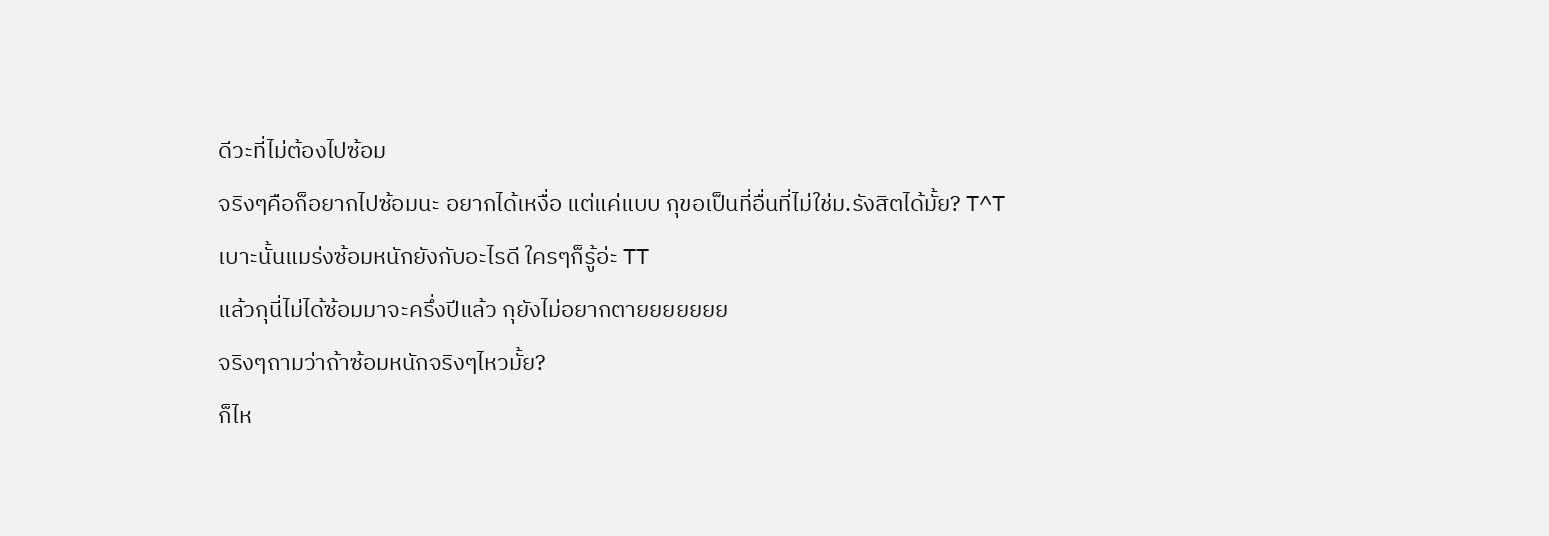ดีวะที่ไม่ต้องไปซ้อม
จริงๆคือก็อยากไปซ้อมนะ อยากได้เหงื่อ แต่แค่แบบ กุขอเป็นที่อื่นที่ไม่ใช่ม.รังสิตได้มั้ย? T^T
เบาะนั้นแมร่งซ้อมหนักยังกับอะไรดี ใครๆก็รู้อ่ะ TT
แล้วกุนี่ไม่ได้ซ้อมมาจะครึ่งปีแล้ว กุยังไม่อยากตายยยยยยย
จริงๆถามว่าถ้าซ้อมหนักจริงๆไหวมั้ย?
ก็ไห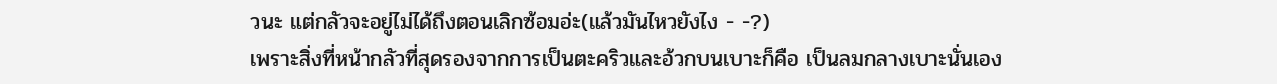วนะ แต่กลัวจะอยู่ไม่ได้ถึงตอนเลิกซ้อมอ่ะ(แล้วมันไหวยังไง - -?)
เพราะสิ่งที่หน้ากลัวที่สุดรองจากการเป็นตะคริวและอ้วกบนเบาะก็คือ เป็นลมกลางเบาะนั่นเอง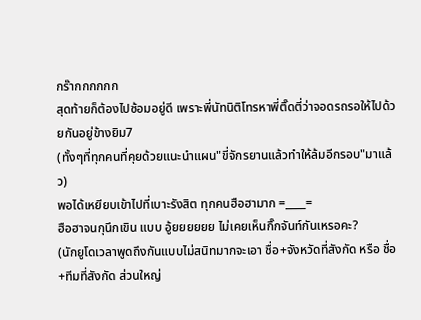กร๊ากกกกกก
สุดท้ายก็ต้องไปซ้อมอยู่ดี เพราะพี่นัทนิติโทรหาพี่ติ๊ดตี่ว่าจอดรถรอให้ไปด้วยกันอยู่ข้างยิม7
(ทั้งๆที่ทุกคนที่คุยด้วยแนะนำแผน"ขี่จักรยานแล้วทำให้ล้มอีกรอบ"มาแล้ว)
พอได้เหยียบเข้าไปที่เบาะรังสิต ทุกคนฮือฮามาก =____=
ฮือฮาจนกุนึกเขิน แบบ อู้ยยยยยย ไม่เคยเห็นกิ๊กจันท์กันเหรอคะ?
(นักยูโดเวลาพูดถึงกันแบบไม่สนิทมากจะเอา ชื่อ+จังหวัดที่สังกัด หรือ ชื่อ+ทีมที่สังกัด ส่วนใหญ่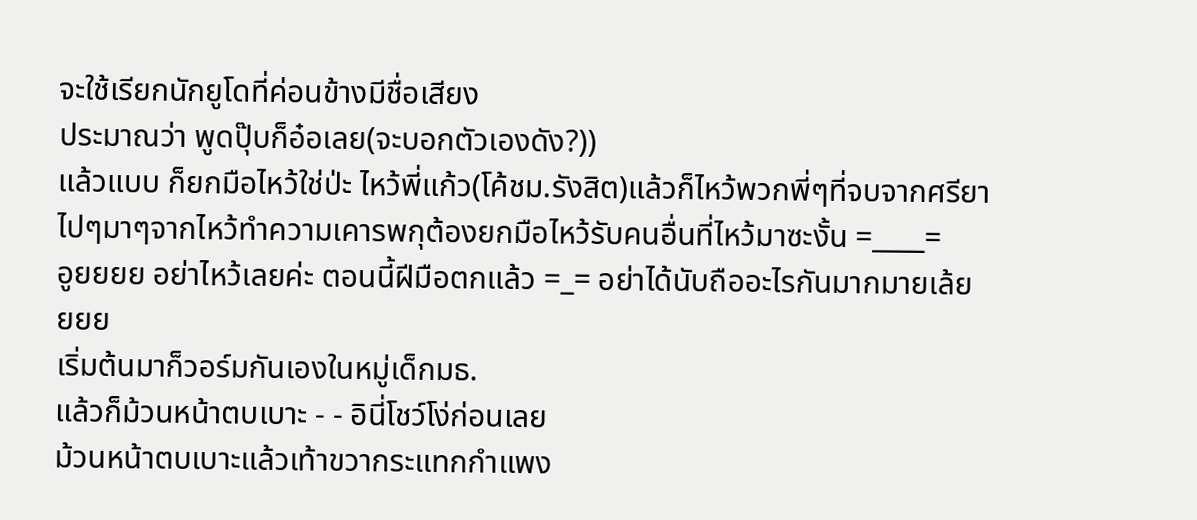จะใช้เรียกนักยูโดที่ค่อนข้างมีชื่อเสียง
ประมาณว่า พูดปุ๊บก็อ๋อเลย(จะบอกตัวเองดัง?))
แล้วแบบ ก็ยกมือไหว้ใช่ป่ะ ไหว้พี่แก้ว(โค้ชม.รังสิต)แล้วก็ไหว้พวกพี่ๆที่จบจากศรียา
ไปๆมาๆจากไหว้ทำความเคารพกุต้องยกมือไหว้รับคนอื่นที่ไหว้มาซะงั้น =____=
อูยยยย อย่าไหว้เลยค่ะ ตอนนี้ฝีมือตกแล้ว =_= อย่าได้นับถืออะไรกันมากมายเล้ยยยย
เริ่มต้นมาก็วอร์มกันเองในหมู่เด็กมธ.
แล้วก็ม้วนหน้าตบเบาะ - - อินี่โชว์โง่ก่อนเลย
ม้วนหน้าตบเบาะแล้วเท้าขวากระแทกกำแพง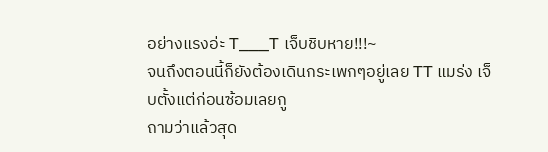อย่างแรงอ่ะ T___T เจ็บชิบหาย!!!~
จนถึงตอนนี้ก็ยังต้องเดินกระเพกๆอยู่เลย TT แมร่ง เจ็บตั้งแต่ก่อนซ้อมเลยกู
ถามว่าแล้วสุด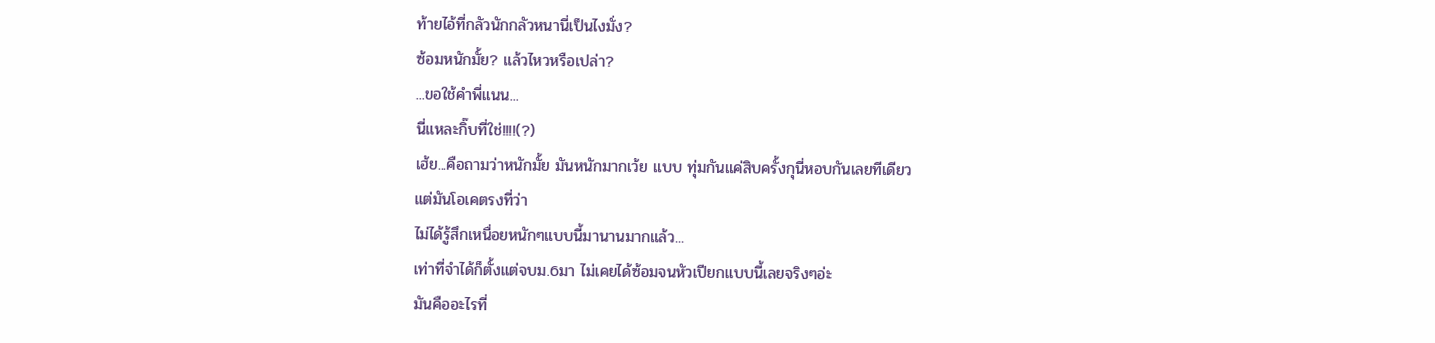ท้ายไอ้ที่กลัวนักกลัวหนานี่เป็นไงมั่ง?
ซ้อมหนักมั้ย? แล้วไหวหรือเปล่า?
...ขอใช้คำพี่แนน...
นี่แหละกิ๊บที่ใช่!!!!(?)
เฮ้ย...คือถามว่าหนักมั้ย มันหนักมากเว้ย แบบ ทุ่มกันแค่สิบครั้งกุนี่หอบกันเลยทีเดียว
แต่มันโอเคตรงที่ว่า
ไม่ได้รู้สึกเหนื่อยหนักๆแบบนี้มานานมากแล้ว...
เท่าที่จำได้ก็ตั้งแต่จบม.6มา ไม่เคยได้ซ้อมจนหัวเปียกแบบนี้เลยจริงๆอ่ะ
มันคืออะไรที่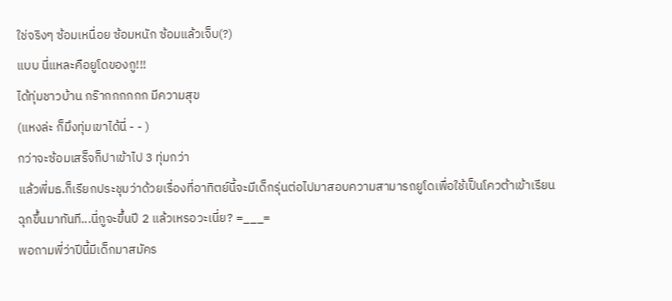ใช่จริงๆ ซ้อมเหนื่อย ซ้อมหนัก ซ้อมแล้วเจ็บ(?)
แบบ นี่แหละคือยูโดของกู!!!
ได้ทุ่มชาวบ้าน กร๊ากกกกกก มีความสุข
(แหงล่ะ ก็มึงทุ่มเขาได้นี่ - - )
กว่าจะซ้อมเสร็จก็ปาเข้าไป 3 ทุ่มกว่า
แล้วพี่มธ.ก็เรียกประชุมว่าด้วยเรื่องที่อาทิตย์นี้จะมีเด็กรุ่นต่อไปมาสอบความสามารถยูโดเพื่อใช้เป็นโควต้าเข้าเรียน
ฉุกขึ้นมาทันที...นี่กูจะขึ้นปี 2 แล้วเหรอวะเนี่ย? =___=
พอถามพี่ว่าปีนี้มีเด็กมาสมัคร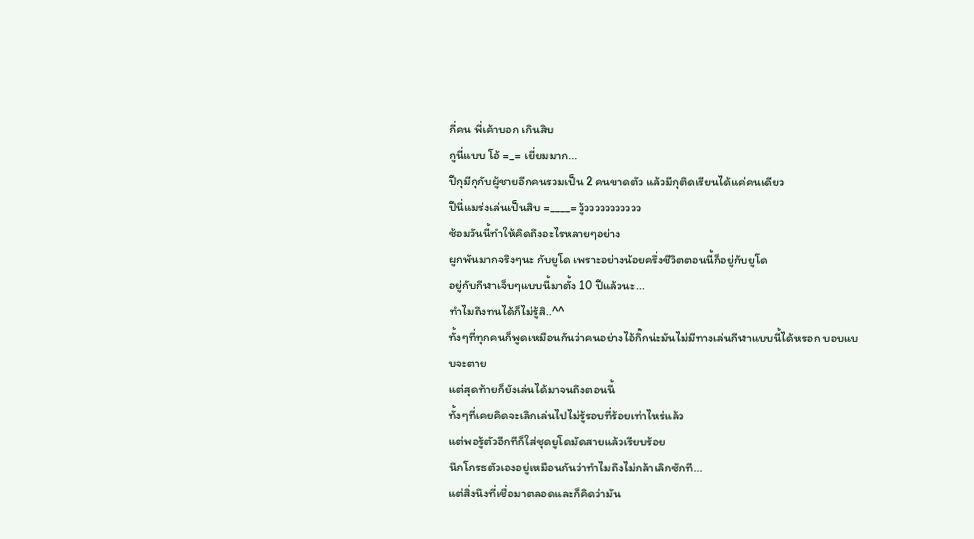กี่คน พี่เค้าบอก เกินสิบ
กูนี่แบบ โอ้ =_= เยี่ยมมาก...
ปีกุมีกุกับผู้ชายอีกคนรวมเป็น 2 คนขาดตัว แล้วมีกุติดเรียนได้แค่คนเดียว
ปีนี่แมร่งเล่นเป็นสิบ =____= วู้ววววววววววว
ซ้อมวันนี้ทำให้คิดถึงอะไรหลายๆอย่าง
ผูกพันมากจริงๆนะ กับยูโด เพราะอย่างน้อยครึ่งชีวิตตอนนี้ก็อยู่กับยูโด
อยู่กับกีฬาเจ็บๆแบบนี้มาตั้ง 10 ปีแล้วนะ...
ทำไมถึงทนได้ก็ไม่รู้สิ..^^
ทั้งๆที่ทุกคนก็พูดเหมือนกันว่าคนอย่างไอ้กิ๊กน่ะมันไม่มีทางเล่นกีฬาแบบนี้ได้หรอก บอบแบบจะตาย
แต่สุดท้ายก็ยังเล่นได้มาจนถึงตอนนี้
ทั้งๆที่เคยคิดจะเลิกเล่นไปไม่รู้รอบที่ร้อยเท่าไหร่แล้ว
แต่พอรู้ตัวอีกทีก็ใส่ชุดยูโดมัดสายแล้วเรียบร้อย
นึกโกรธตัวเองอยู่เหมือนกันว่าทำไมถึงไม่กล้าเลิกซักที...
แต่สิ่งนึงที่เชื่อมาตลอดและก็คิดว่ามัน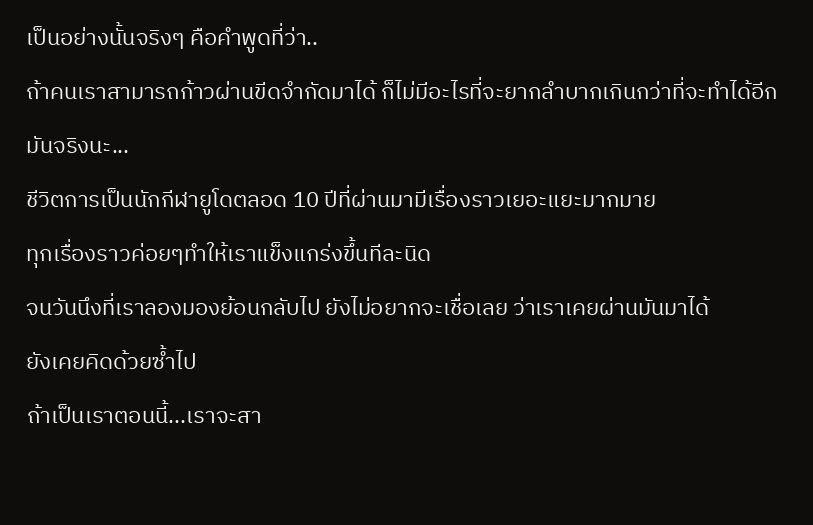เป็นอย่างนั้นจริงๆ คือคำพูดที่ว่า..
ถ้าคนเราสามารถก้าวผ่านขีดจำกัดมาได้ ก็ไม่มีอะไรที่จะยากลำบากเกินกว่าที่จะทำได้อีก
มันจริงนะ...
ชีวิตการเป็นนักกีฬายูโดตลอด 10 ปีที่ผ่านมามีเรื่องราวเยอะแยะมากมาย
ทุกเรื่องราวค่อยๆทำให้เราแข็งแกร่งขึ้นทีละนิด
จนวันนึงที่เราลองมองย้อนกลับไป ยังไม่อยากจะเชื่อเลย ว่าเราเคยผ่านมันมาได้
ยังเคยคิดด้วยซ้ำไป
ถ้าเป็นเราตอนนี้...เราจะสา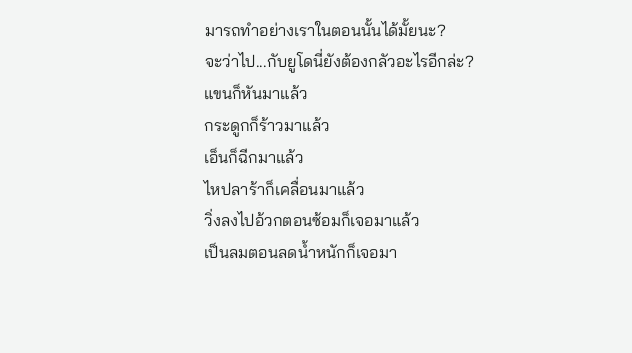มารถทำอย่างเราในตอนนั้นได้มั้ยนะ?
จะว่าไป...กับยูโดนี่ยังต้องกลัวอะไรอีกล่ะ?
แขนก็หันมาแล้ว
กระดูกก็ร้าวมาแล้ว
เอ็นก็ฉีกมาแล้ว
ไหปลาร้าก็เคลื่อนมาแล้ว
วิ่งลงไปอ้วกตอนซ้อมก็เจอมาแล้ว
เป็นลมตอนลดน้ำหนักก็เจอมา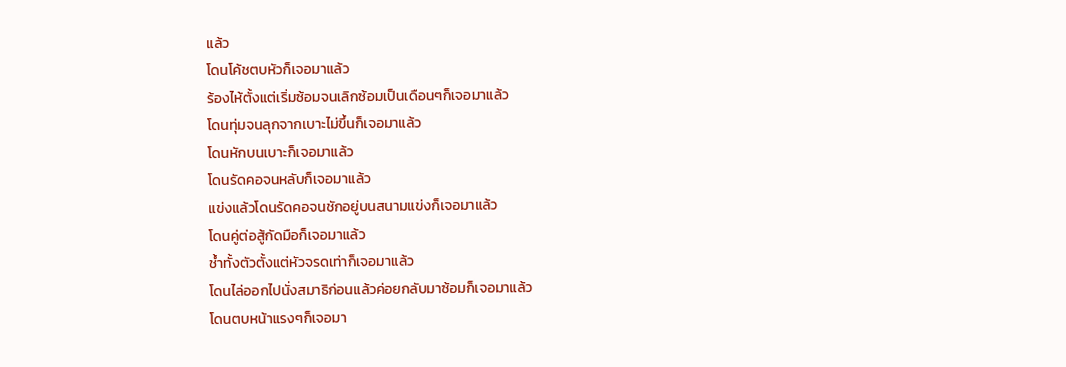แล้ว
โดนโค้ชตบหัวก็เจอมาแล้ว
ร้องไห้ตั้งแต่เริ่มซ้อมจนเลิกซ้อมเป็นเดือนๆก็เจอมาแล้ว
โดนทุ่มจนลุกจากเบาะไม่ขึ้นก็เจอมาแล้ว
โดนหักบนเบาะก็เจอมาแล้ว
โดนรัดคอจนหลับก็เจอมาแล้ว
แข่งแล้วโดนรัดคอจนชักอยู่บนสนามแข่งก็เจอมาแล้ว
โดนคู่ต่อสู้กัดมือก็เจอมาแล้ว
ช้ำทั้งตัวตั้งแต่หัวจรดเท่าก็เจอมาแล้ว
โดนไล่ออกไปนั่งสมาธิก่อนแล้วค่อยกลับมาซ้อมก็เจอมาแล้ว
โดนตบหน้าแรงๆก็เจอมา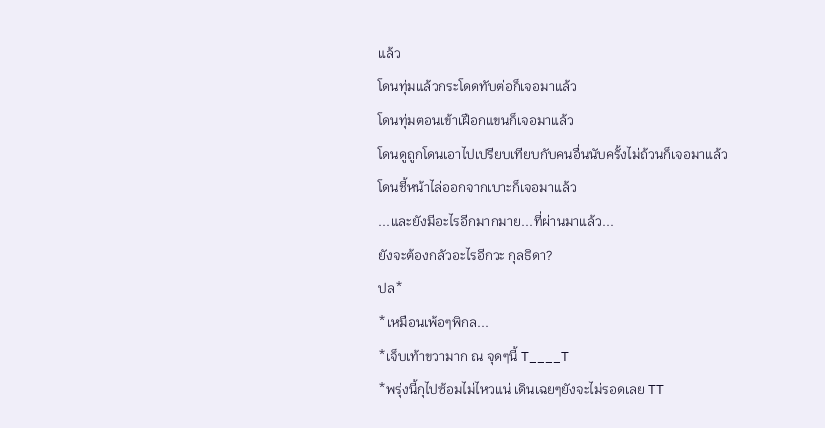แล้ว
โดนทุ่มแล้วกระโดดทับต่อก็เจอมาแล้ว
โดนทุ่มตอนเข้าเฝือกแขนก็เจอมาแล้ว
โดนดูถูกโดนเอาไปเปรียบเทียบกับคนอื่นนับครั้งไม่ถ้วนก็เจอมาแล้ว
โดนชี้หน้าไล่ออกจากเบาะก็เจอมาแล้ว
...และยังมีอะไรอีกมากมาย...ที่ผ่านมาแล้ว...
ยังจะต้องกลัวอะไรอีกวะ กุลธิดา?
ปล*
*เหมือนเพ้อๆพิกล...
*เจ็บเท้าขวามาก ณ จุดๆนี้ T____T
*พรุ่งนี้กุไปซ้อมไม่ไหวแน่ เดินเฉยๆยังจะไม่รอดเลย TT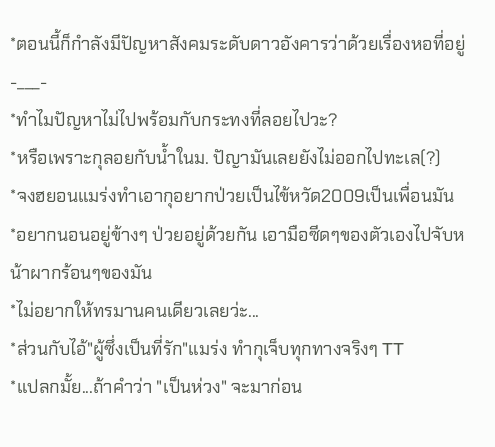*ตอนนี้ก็กำลังมีปัญหาสังคมระดับดาวอังคารว่าด้วยเรื่องหอที่อยู่ -___-
*ทำไมปัญหาไม่ไปพร้อมกับกระทงที่ลอยไปวะ?
*หรือเพราะกุลอยกับน้ำในม. ปัญามันเลยยังไม่ออกไปทะเล(?)
*จงฮยอนแมร่งทำเอากุอยากป่วยเป็นไข้หวัด2009เป็นเพื่อนมัน
*อยากนอนอยู่ข้างๆ ป่วยอยู่ด้วยกัน เอามือซีดๆของตัวเองไปจับหน้าผากร้อนๆของมัน
*ไม่อยากให้ทรมานคนเดียวเลยว่ะ...
*ส่วนกับไอ้"ผู้ซึ่งเป็นที่รัก"แมร่ง ทำกุเจ็บทุกทางจริงๆ TT
*แปลกมั้ย...ถ้าคำว่า "เป็นห่วง" จะมาก่อน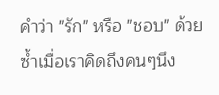คำว่า "รัก" หรือ "ชอบ" ด้วยซ้ำเมื่อเราคิดถึงคนๆนึง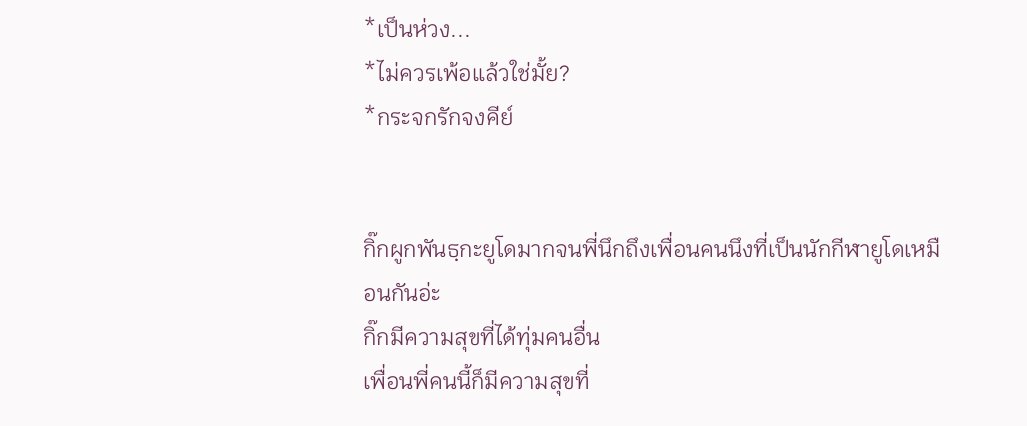*เป็นห่วง...
*ไม่ควรเพ้อแล้วใช่มั้ย?
*กระจกรักจงคีย์


กิ๊กผูกพันธฺกะยูโดมากจนพี่นึกถึงเพื่อนคนนึงที่เป็นนักกีฬายูโดเหมือนกันอ่ะ
กิ๊กมีความสุขที่ได้ทุ่มคนอื่น
เพื่อนพี่คนนี้ก็มีความสุขที่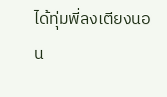ได้ทุ่มพี่ลงเตียงนอน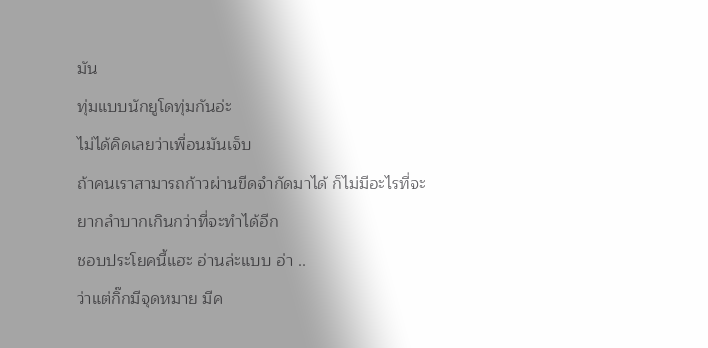มัน
ทุ่มแบบนักยูโดทุ่มกันอ่ะ
ไม่ได้คิดเลยว่าเพื่อนมันเจ็บ
ถ้าคนเราสามารถก้าวผ่านขีดจำกัดมาได้ ก็ไม่มีอะไรที่จะยากลำบากเกินกว่าที่จะทำได้อีก
ชอบประโยคนี้แฮะ อ่านล่ะแบบ อ่า ..
ว่าแต่กิ๊กมีจุดหมาย มีค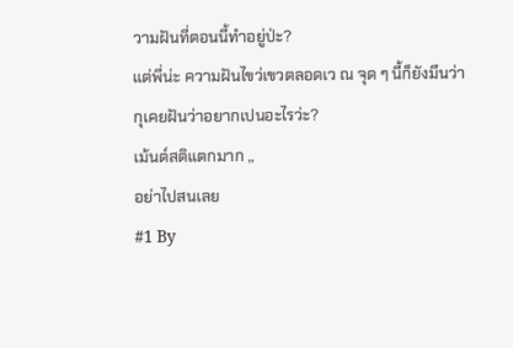วามฝันที่ตอนนี้ทำอยู่ป่ะ?
แต่พี่น่ะ ความฝันไขว่เขวตลอดเว ณ จุด ๆ นี้ก็ยังมึนว่า
กุเคยฝันว่าอยากเปนอะไรว่ะ?
เม้นต์สติแตกมาก ,,
อย่าไปสนเลย
#1 By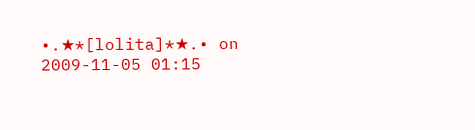•.★*[lolita]*★.• on 2009-11-05 01:15